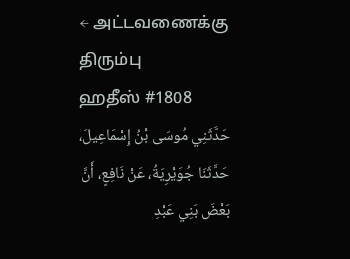← அட்டவணைக்கு திரும்பு
ஹதீஸ் #1808
حَدَّثَنِي مُوسَى بْنُ إِسْمَاعِيلَ، حَدَّثَنَا جُوَيْرِيَةُ، عَنْ نَافِعٍ، أَنَّ بَعْضَ بَنِي عَبْدِ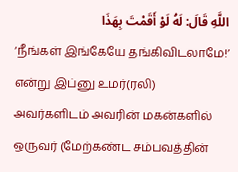اللَّهِ قَالَ: لَهُ لَوْ أَقَمْتَ بِهَذَا
‘நீங்கள் இங்கேயே தங்கிவிடலாமே!’ என்று இப்னு உமர்(ரலி) அவர்களிடம் அவரின் மகன்களில் ஒருவர் (மேற்கண்ட சம்பவத்தின்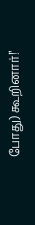போது) கூறினார்!’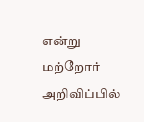என்று மற்றோர் அறிவிப்பில்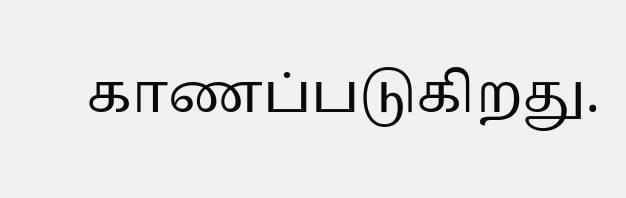காணப்படுகிறது.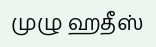முழு ஹதீஸ்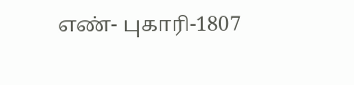எண்- புகாரி-1807